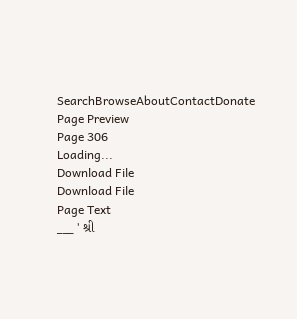SearchBrowseAboutContactDonate
Page Preview
Page 306
Loading...
Download File
Download File
Page Text
___ ' શ્રી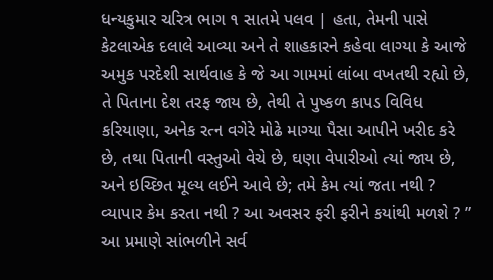ધન્યકુમાર ચરિત્ર ભાગ ૧ સાતમે પલવ | હતા, તેમની પાસે કેટલાએક દલાલે આવ્યા અને તે શાહકારને કહેવા લાગ્યા કે આજે અમુક પરદેશી સાર્થવાહ કે જે આ ગામમાં લાંબા વખતથી રહ્યો છે, તે પિતાના દેશ તરફ જાય છે, તેથી તે પુષ્કળ કાપડ વિવિધ કરિયાણા, અનેક રત્ન વગેરે મોઢે માગ્યા પૈસા આપીને ખરીદ કરે છે, તથા પિતાની વસ્તુઓ વેચે છે, ઘણા વેપારીઓ ત્યાં જાય છે, અને ઇચ્છિત મૂલ્ય લઈને આવે છે; તમે કેમ ત્યાં જતા નથી ? વ્યાપાર કેમ કરતા નથી ? આ અવસર ફરી ફરીને કયાંથી મળશે ? ” આ પ્રમાણે સાંભળીને સર્વ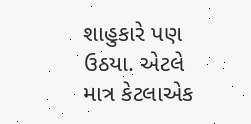શાહુકારે પણ ઉઠયા. એટલે માત્ર કેટલાએક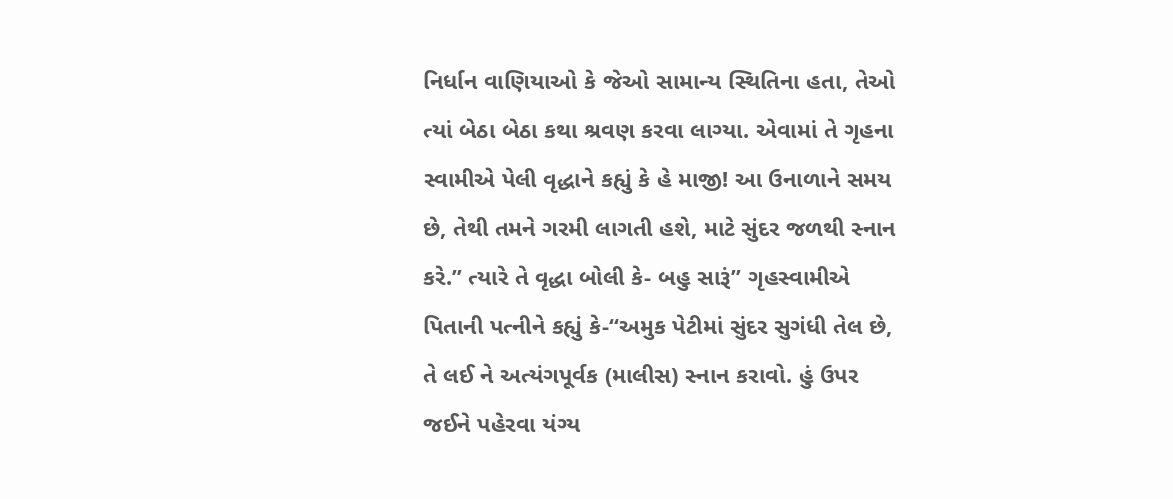નિર્ધાન વાણિયાઓ કે જેઓ સામાન્ય સ્થિતિના હતા, તેઓ ત્યાં બેઠા બેઠા કથા શ્રવણ કરવા લાગ્યા. એવામાં તે ગૃહના સ્વામીએ પેલી વૃદ્ધાને કહ્યું કે હે માજી! આ ઉનાળાને સમય છે, તેથી તમને ગરમી લાગતી હશે, માટે સુંદર જળથી સ્નાન કરે.” ત્યારે તે વૃદ્ધા બોલી કે- બહુ સારૂં” ગૃહસ્વામીએ પિતાની પત્નીને કહ્યું કે-“અમુક પેટીમાં સુંદર સુગંધી તેલ છે, તે લઈ ને અત્યંગપૂર્વક (માલીસ) સ્નાન કરાવો. હું ઉપર જઈને પહેરવા યંગ્ય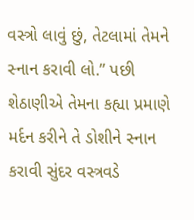વસ્ત્રો લાવું છું, તેટલામાં તેમને સ્નાન કરાવી લો.” પછી શેઠાણીએ તેમના કહ્યા પ્રમાણે મર્દન કરીને તે ડોશીને સ્નાન કરાવી સુંદર વસ્ત્રવડે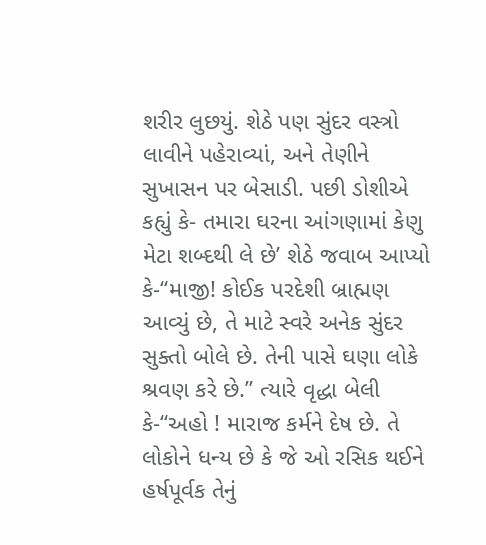શરીર લુછયું. શેઠે પણ સુંદર વસ્ત્રો લાવીને પહેરાવ્યાં, અને તેણીને સુખાસન પર બેસાડી. પછી ડોશીએ કહ્યું કે- તમારા ઘરના આંગણામાં કેણુ મેટા શબ્દથી લે છે’ શેઠે જવાબ આપ્યો કે-“માજી! કોઈક પરદેશી બ્રાહ્મણ આવ્યું છે, તે માટે સ્વરે અનેક સુંદર સુક્તો બોલે છે. તેની પાસે ઘણા લોકે શ્રવણ કરે છે.” ત્યારે વૃદ્ધા બેલી કે-“અહો ! મારાજ કર્મને દેષ છે. તે લોકોને ધન્ય છે કે જે ઓ રસિક થઈને હર્ષપૂર્વક તેનું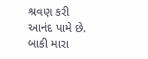શ્રવણ કરી આનંદ પામે છે. બાકી મારા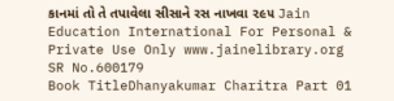કાનમાં તો તે તપાવેલા સીસાને રસ નાખવા ૨૯૫ Jain Education International For Personal & Private Use Only www.jainelibrary.org
SR No.600179
Book TitleDhanyakumar Charitra Part 01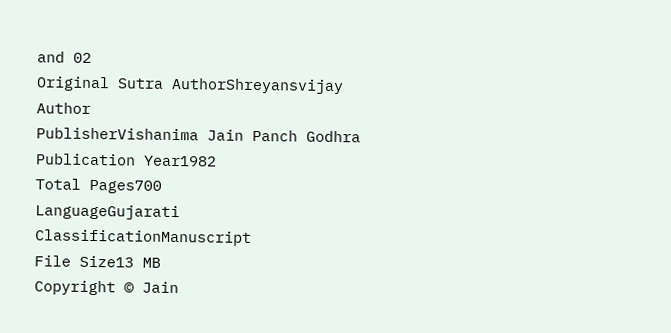and 02
Original Sutra AuthorShreyansvijay
Author
PublisherVishanima Jain Panch Godhra
Publication Year1982
Total Pages700
LanguageGujarati
ClassificationManuscript
File Size13 MB
Copyright © Jain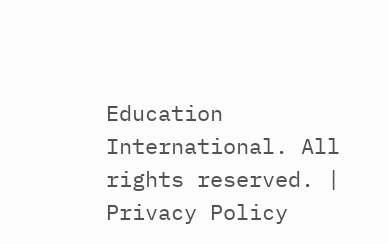Education International. All rights reserved. | Privacy Policy